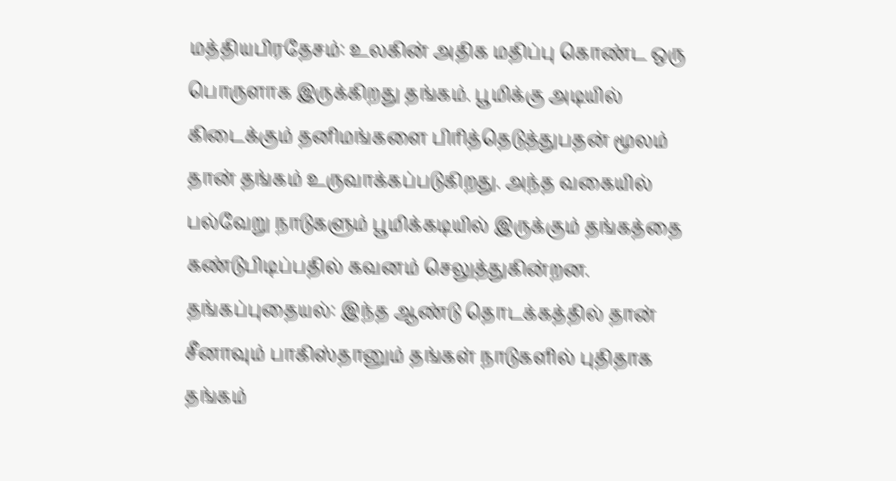மத்தியபிரதேசம்: உலகின் அதிக மதிப்பு கொண்ட ஒரு பொருளாக இருக்கிறது தங்கம். பூமிக்கு அடியில் கிடைக்கும் தனிமங்களை பிரித்தெடுத்துபதன் மூலம் தான் தங்கம் உருவாக்கப்படுகிறது. அந்த வகையில் பல்வேறு நாடுகளும் பூமிக்கடியில் இருக்கும் தங்கத்தை கண்டுபிடிப்பதில் கவனம் செலுத்துகின்றன.
தங்கப்புதையல்: இந்த ஆண்டு தொடக்கத்தில் தான் சீனாவும் பாகிஸ்தானும் தங்கள் நாடுகளில் புதிதாக தங்கம்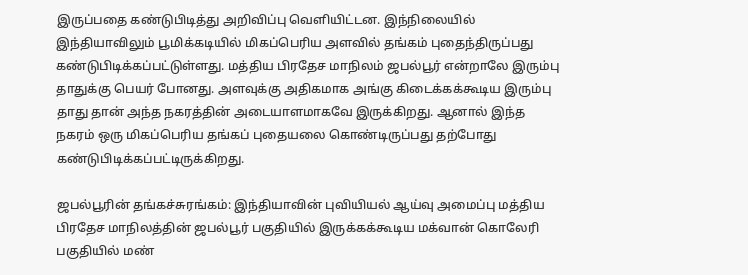இருப்பதை கண்டுபிடித்து அறிவிப்பு வெளியிட்டன. இந்நிலையில் இந்தியாவிலும் பூமிக்கடியில் மிகப்பெரிய அளவில் தங்கம் புதைந்திருப்பது கண்டுபிடிக்கப்பட்டுள்ளது. மத்திய பிரதேச மாநிலம் ஜபல்பூர் என்றாலே இரும்பு தாதுக்கு பெயர் போனது. அளவுக்கு அதிகமாக அங்கு கிடைக்கக்கூடிய இரும்பு தாது தான் அந்த நகரத்தின் அடையாளமாகவே இருக்கிறது. ஆனால் இந்த நகரம் ஒரு மிகப்பெரிய தங்கப் புதையலை கொண்டிருப்பது தற்போது கண்டுபிடிக்கப்பட்டிருக்கிறது.

ஜபல்பூரின் தங்கச்சுரங்கம்: இந்தியாவின் புவியியல் ஆய்வு அமைப்பு மத்திய பிரதேச மாநிலத்தின் ஜபல்பூர் பகுதியில் இருக்கக்கூடிய மக்வான் கொலேரி பகுதியில் மண்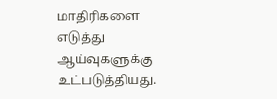மாதிரிகளை எடுத்து ஆய்வுகளுக்கு உட்படுத்தியது.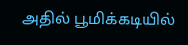அதில் பூமிக்கடியில்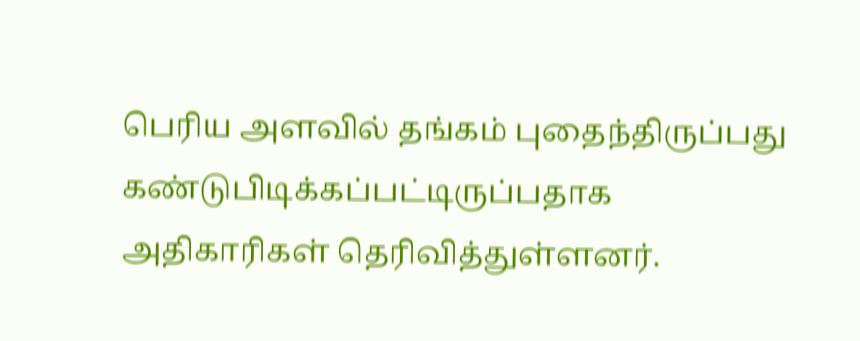பெரிய அளவில் தங்கம் புதைந்திருப்பது கண்டுபிடிக்கப்பட்டிருப்பதாக அதிகாரிகள் தெரிவித்துள்ளனர்.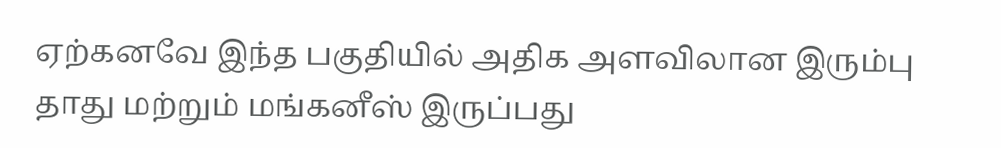ஏற்கனவே இந்த பகுதியில் அதிக அளவிலான இரும்பு தாது மற்றும் மங்கனீஸ் இருப்பது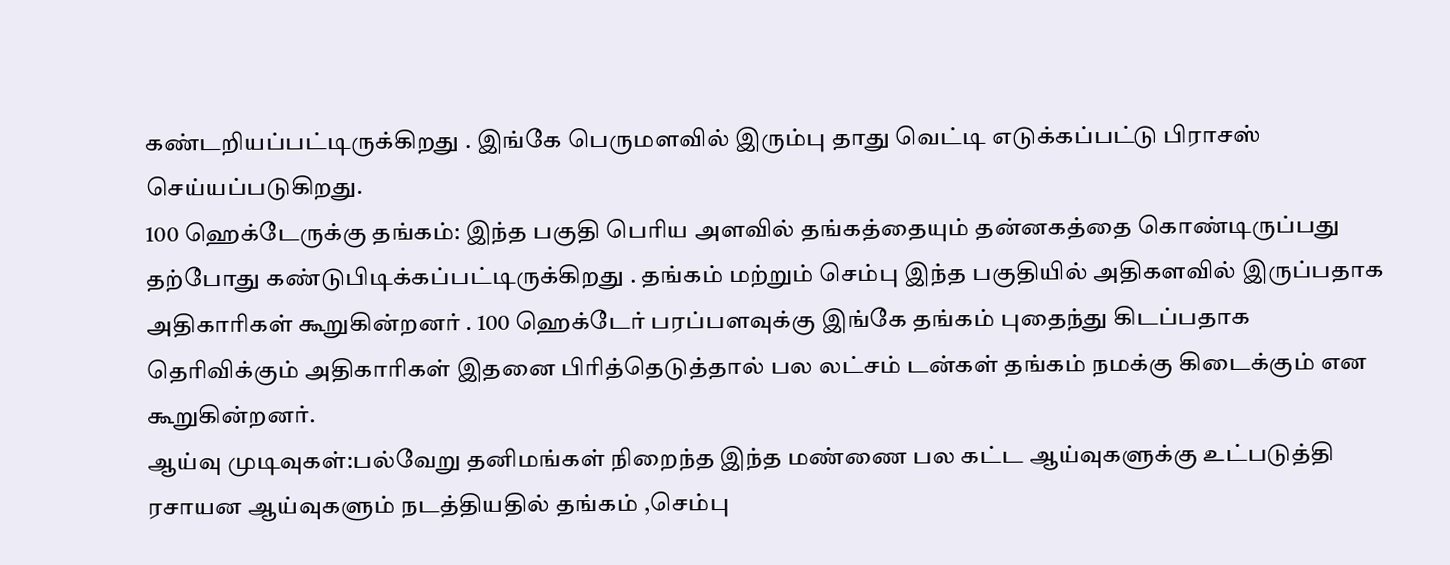கண்டறியப்பட்டிருக்கிறது . இங்கே பெருமளவில் இரும்பு தாது வெட்டி எடுக்கப்பட்டு பிராசஸ் செய்யப்படுகிறது.
100 ஹெக்டேருக்கு தங்கம்: இந்த பகுதி பெரிய அளவில் தங்கத்தையும் தன்னகத்தை கொண்டிருப்பது தற்போது கண்டுபிடிக்கப்பட்டிருக்கிறது . தங்கம் மற்றும் செம்பு இந்த பகுதியில் அதிகளவில் இருப்பதாக அதிகாரிகள் கூறுகின்றனர் . 100 ஹெக்டேர் பரப்பளவுக்கு இங்கே தங்கம் புதைந்து கிடப்பதாக தெரிவிக்கும் அதிகாரிகள் இதனை பிரித்தெடுத்தால் பல லட்சம் டன்கள் தங்கம் நமக்கு கிடைக்கும் என கூறுகின்றனர்.
ஆய்வு முடிவுகள்:பல்வேறு தனிமங்கள் நிறைந்த இந்த மண்ணை பல கட்ட ஆய்வுகளுக்கு உட்படுத்தி ரசாயன ஆய்வுகளும் நடத்தியதில் தங்கம் ,செம்பு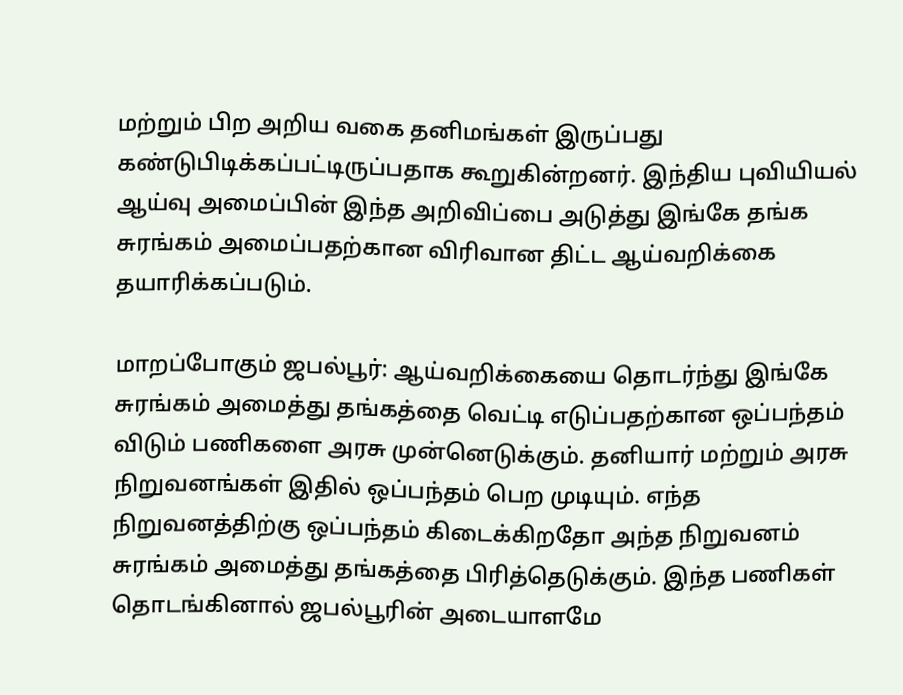மற்றும் பிற அறிய வகை தனிமங்கள் இருப்பது கண்டுபிடிக்கப்பட்டிருப்பதாக கூறுகின்றனர். இந்திய புவியியல் ஆய்வு அமைப்பின் இந்த அறிவிப்பை அடுத்து இங்கே தங்க சுரங்கம் அமைப்பதற்கான விரிவான திட்ட ஆய்வறிக்கை தயாரிக்கப்படும்.

மாறப்போகும் ஜபல்பூர்: ஆய்வறிக்கையை தொடர்ந்து இங்கே சுரங்கம் அமைத்து தங்கத்தை வெட்டி எடுப்பதற்கான ஒப்பந்தம் விடும் பணிகளை அரசு முன்னெடுக்கும். தனியார் மற்றும் அரசு நிறுவனங்கள் இதில் ஒப்பந்தம் பெற முடியும். எந்த நிறுவனத்திற்கு ஒப்பந்தம் கிடைக்கிறதோ அந்த நிறுவனம் சுரங்கம் அமைத்து தங்கத்தை பிரித்தெடுக்கும். இந்த பணிகள் தொடங்கினால் ஜபல்பூரின் அடையாளமே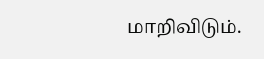மாறிவிடும்.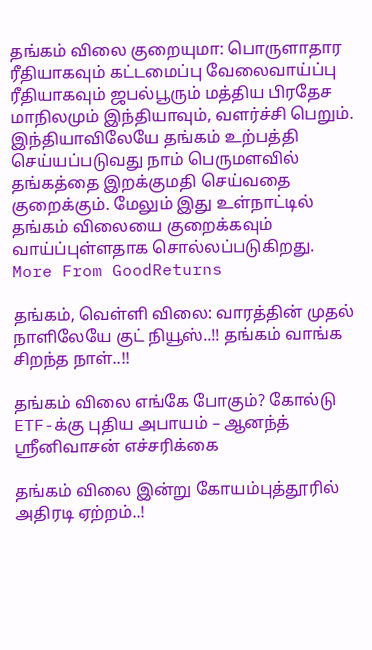தங்கம் விலை குறையுமா: பொருளாதார ரீதியாகவும் கட்டமைப்பு வேலைவாய்ப்பு ரீதியாகவும் ஜபல்பூரும் மத்திய பிரதேச மாநிலமும் இந்தியாவும், வளர்ச்சி பெறும். இந்தியாவிலேயே தங்கம் உற்பத்தி செய்யப்படுவது நாம் பெருமளவில் தங்கத்தை இறக்குமதி செய்வதை குறைக்கும். மேலும் இது உள்நாட்டில் தங்கம் விலையை குறைக்கவும் வாய்ப்புள்ளதாக சொல்லப்படுகிறது.
More From GoodReturns

தங்கம், வெள்ளி விலை: வாரத்தின் முதல் நாளிலேயே குட் நியூஸ்..!! தங்கம் வாங்க சிறந்த நாள்..!!

தங்கம் விலை எங்கே போகும்? கோல்டு ETF-க்கு புதிய அபாயம் – ஆனந்த் ஸ்ரீனிவாசன் எச்சரிக்கை

தங்கம் விலை இன்று கோயம்புத்தூரில் அதிரடி ஏற்றம்..!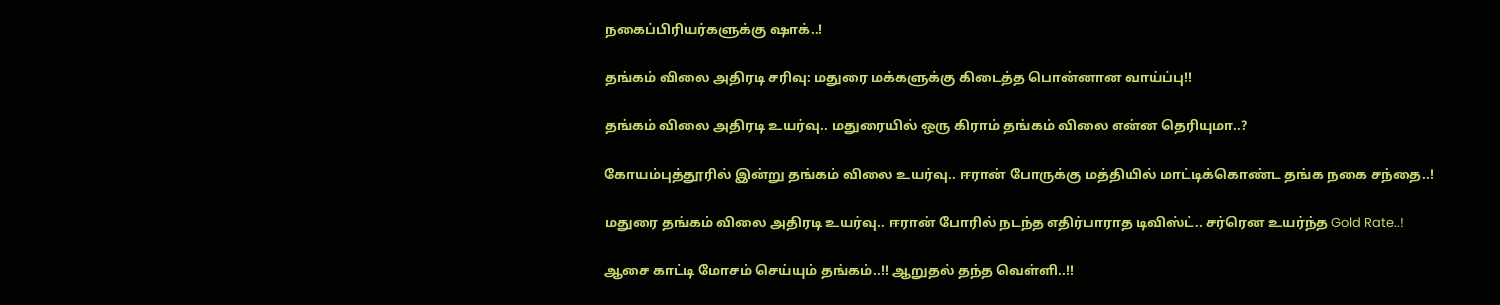நகைப்பிரியர்களுக்கு ஷாக்..!

தங்கம் விலை அதிரடி சரிவு: மதுரை மக்களுக்கு கிடைத்த பொன்னான வாய்ப்பு!!

தங்கம் விலை அதிரடி உயர்வு.. மதுரையில் ஒரு கிராம் தங்கம் விலை என்ன தெரியுமா..?

கோயம்புத்தூரில் இன்று தங்கம் விலை உயர்வு.. ஈரான் போருக்கு மத்தியில் மாட்டிக்கொண்ட தங்க நகை சந்தை..!

மதுரை தங்கம் விலை அதிரடி உயர்வு.. ஈரான் போரில் நடந்த எதிர்பாராத டிவிஸ்ட்.. சர்ரென உயர்ந்த Gold Rate..!

ஆசை காட்டி மோசம் செய்யும் தங்கம்..!! ஆறுதல் தந்த வெள்ளி..!!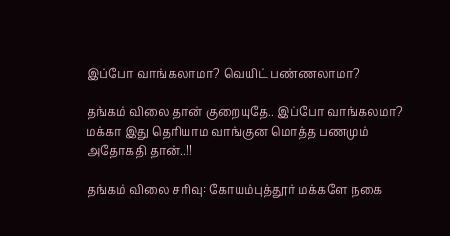இப்போ வாங்கலாமா? வெயிட் பண்ணலாமா?

தங்கம் விலை தான் குறையுதே.. இப்போ வாங்கலமா? மக்கா இது தெரியாம வாங்குன மொத்த பணமும் அதோகதி தான்..!!

தங்கம் விலை சரிவு: கோயம்புத்தூர் மக்களே நகை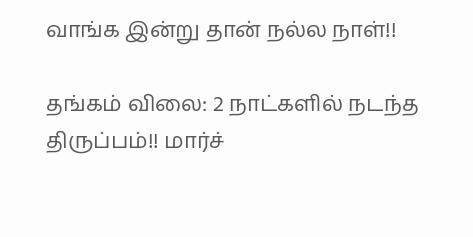வாங்க இன்று தான் நல்ல நாள்!!

தங்கம் விலை: 2 நாட்களில் நடந்த திருப்பம்!! மார்ச்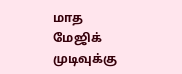மாத மேஜிக் முடிவுக்கு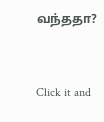வந்ததா?



Click it and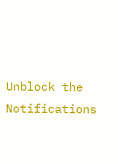Unblock the Notifications